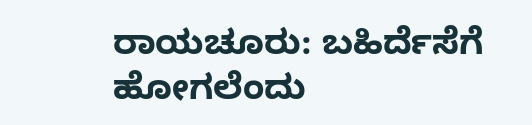ರಾಯಚೂರು: ಬಹಿರ್ದೆಸೆಗೆ ಹೋಗಲೆಂದು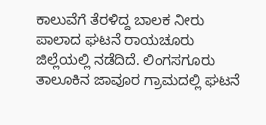ಕಾಲುವೆಗೆ ತೆರಳಿದ್ದ ಬಾಲಕ ನೀರು ಪಾಲಾದ ಘಟನೆ ರಾಯಚೂರು ಜಿಲ್ಲೆಯಲ್ಲಿ ನಡೆದಿದೆ. ಲಿಂಗಸಗೂರು ತಾಲೂಕಿನ ಜಾವೂರ ಗ್ರಾಮದಲ್ಲಿ ಘಟನೆ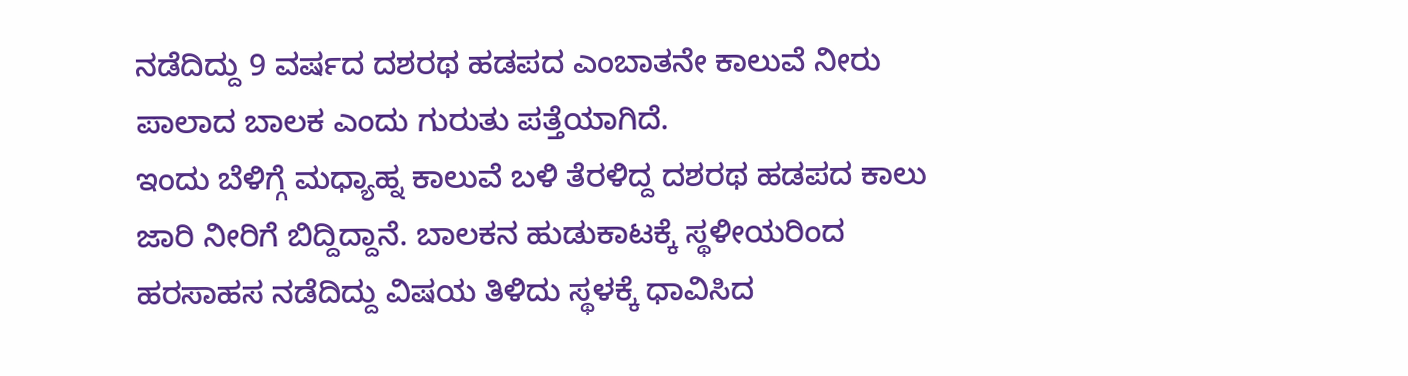ನಡೆದಿದ್ದು 9 ವರ್ಷದ ದಶರಥ ಹಡಪದ ಎಂಬಾತನೇ ಕಾಲುವೆ ನೀರು ಪಾಲಾದ ಬಾಲಕ ಎಂದು ಗುರುತು ಪತ್ತೆಯಾಗಿದೆ.
ಇಂದು ಬೆಳಿಗ್ಗೆ ಮಧ್ಯಾಹ್ನ ಕಾಲುವೆ ಬಳಿ ತೆರಳಿದ್ದ ದಶರಥ ಹಡಪದ ಕಾಲು ಜಾರಿ ನೀರಿಗೆ ಬಿದ್ದಿದ್ದಾನೆ. ಬಾಲಕನ ಹುಡುಕಾಟಕ್ಕೆ ಸ್ಥಳೀಯರಿಂದ ಹರಸಾಹಸ ನಡೆದಿದ್ದು ವಿಷಯ ತಿಳಿದು ಸ್ಥಳಕ್ಕೆ ಧಾವಿಸಿದ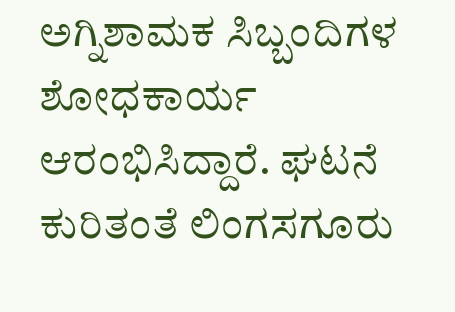ಅಗ್ನಿಶಾಮಕ ಸಿಬ್ಬಂದಿಗಳ ಶೋಧಕಾರ್ಯ ಆರಂಭಿಸಿದ್ದಾರೆ. ಘಟನೆ ಕುರಿತಂತೆ ಲಿಂಗಸಗೂರು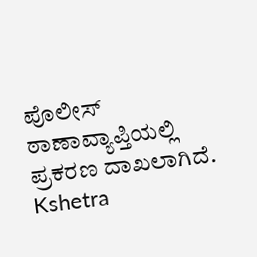ಪೊಲೀಸ್ ಠಾಣಾವ್ಯಾಪ್ತಿಯಲ್ಲಿ ಪ್ರಕರಣ ದಾಖಲಾಗಿದೆ.
Kshetra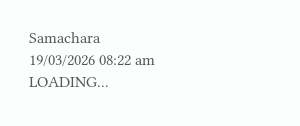Samachara
19/03/2026 08:22 am
LOADING...